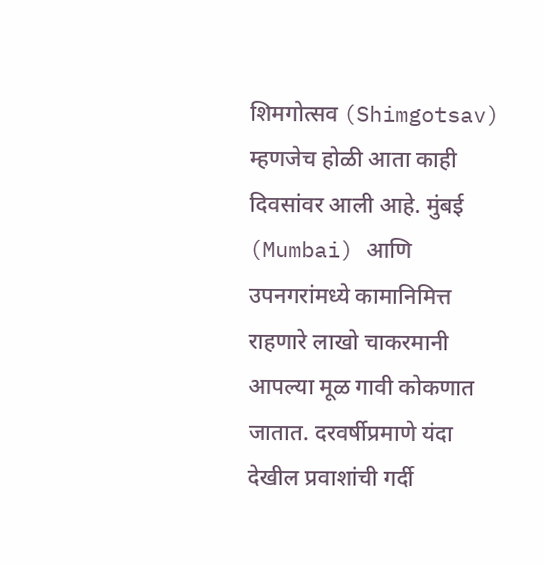शिमगोत्सव (Shimgotsav) म्हणजेच होळी आता काही दिवसांवर आली आहे. मुंबई (Mumbai) आणि उपनगरांमध्ये कामानिमित्त राहणारे लाखो चाकरमानी आपल्या मूळ गावी कोकणात जातात. दरवर्षीप्रमाणे यंदा देखील प्रवाशांची गर्दी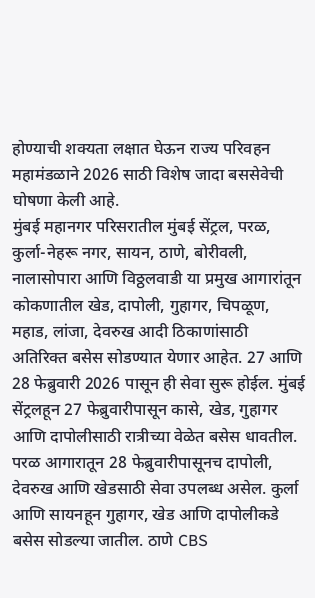होण्याची शक्यता लक्षात घेऊन राज्य परिवहन महामंडळाने 2026 साठी विशेष जादा बससेवेची घोषणा केली आहे.
मुंबई महानगर परिसरातील मुंबई सेंट्रल, परळ, कुर्ला-नेहरू नगर, सायन, ठाणे, बोरीवली, नालासोपारा आणि विठ्ठलवाडी या प्रमुख आगारांतून कोकणातील खेड, दापोली, गुहागर, चिपळूण, महाड, लांजा, देवरुख आदी ठिकाणांसाठी अतिरिक्त बसेस सोडण्यात येणार आहेत. 27 आणि 28 फेब्रुवारी 2026 पासून ही सेवा सुरू होईल. मुंबई सेंट्रलहून 27 फेब्रुवारीपासून कासे, खेड, गुहागर आणि दापोलीसाठी रात्रीच्या वेळेत बसेस धावतील. परळ आगारातून 28 फेब्रुवारीपासूनच दापोली, देवरुख आणि खेडसाठी सेवा उपलब्ध असेल. कुर्ला आणि सायनहून गुहागर, खेड आणि दापोलीकडे बसेस सोडल्या जातील. ठाणे CBS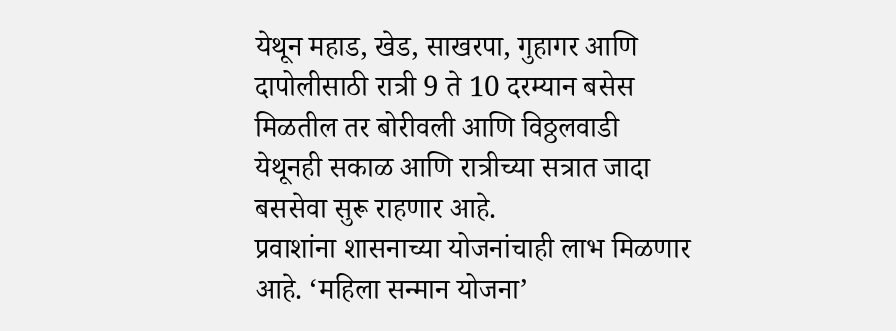येथून महाड, खेड, साखरपा, गुहागर आणि दापोलीसाठी रात्री 9 ते 10 दरम्यान बसेस मिळतील तर बोरीवली आणि विठ्ठलवाडी येथूनही सकाळ आणि रात्रीच्या सत्रात जादा बससेवा सुरू राहणार आहे.
प्रवाशांना शासनाच्या योजनांचाही लाभ मिळणार आहे. ‘महिला सन्मान योजना’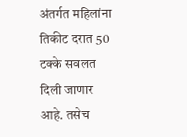अंतर्गत महिलांना तिकीट दरात 50 टक्के सवलत दिली जाणार आहे. तसेच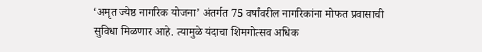‘अमृत ज्येष्ठ नागरिक योजना’ अंतर्गत 75 वर्षांवरील नागरिकांना मोफत प्रवासाची सुविधा मिळणार आहे. त्यामुळे यंदाचा शिमगोत्सव अधिक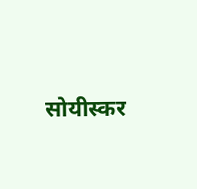सोयीस्कर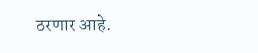ठरणार आहे.